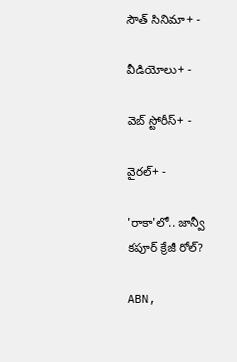సౌత్ సినిమా+ -

వీడియోలు+ -

వెబ్ స్టోరీస్+ -

వైరల్+ -

'రాకా'లో.. జాన్వీ కపూర్ క్రేజీ రోల్?

ABN,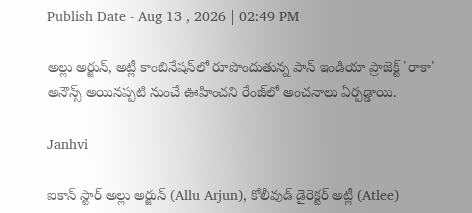Publish Date - Aug 13 , 2026 | 02:49 PM

అల్లు అర్జున్, అట్లీ కాంబినేషన్‌లో రూపొందుతున్న పాన్ ఇండియా ప్రాజెక్ట్ 'రాకా' అనౌన్స్ అయినప్పటి నుంచే ఊహించని రేంజ్‌లో అంచనాలు ఏర్పడ్డాయి.

Janhvi

ఐకాన్ స్టార్ అల్లు అర్జున్ (Allu Arjun), కోలీవుడ్ డైరెక్టర్ అట్లీ (Atlee)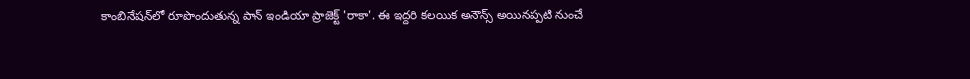కాంబినేషన్‌లో రూపొందుతున్న పాన్ ఇండియా ప్రాజెక్ట్ 'రాకా'. ఈ ఇద్దరి కలయిక అనౌన్స్ అయినప్పటి నుంచే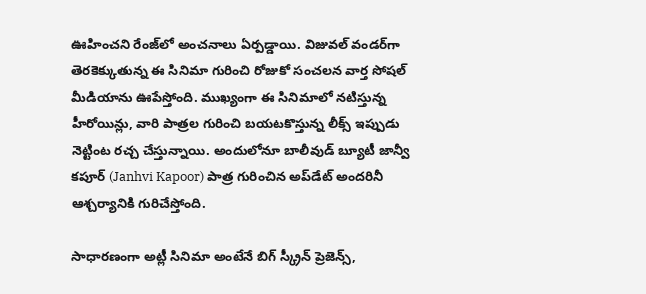ఊహించని రేంజ్‌లో అంచనాలు ఏర్పడ్డాయి. విజువల్ వండర్‌గా తెరకెక్కుతున్న ఈ సినిమా గురించి రోజుకో సంచలన వార్త సోషల్ మీడియాను ఊపేస్తోంది. ముఖ్యంగా ఈ సినిమాలో నటిస్తున్న హీరోయిన్లు, వారి పాత్రల గురించి బయటకొస్తున్న లీక్స్ ఇప్పుడు నెట్టింట రచ్చ చేస్తున్నాయి. అందులోనూ బాలీవుడ్ బ్యూటీ జాన్వీ కపూర్ (Janhvi Kapoor) పాత్ర గురించిన అప్‌డేట్ అందరినీ ఆశ్చర్యానికి గురిచేస్తోంది.

సాధారణంగా అట్లీ సినిమా అంటేనే బిగ్ స్క్రీన్ ప్రెజెన్స్,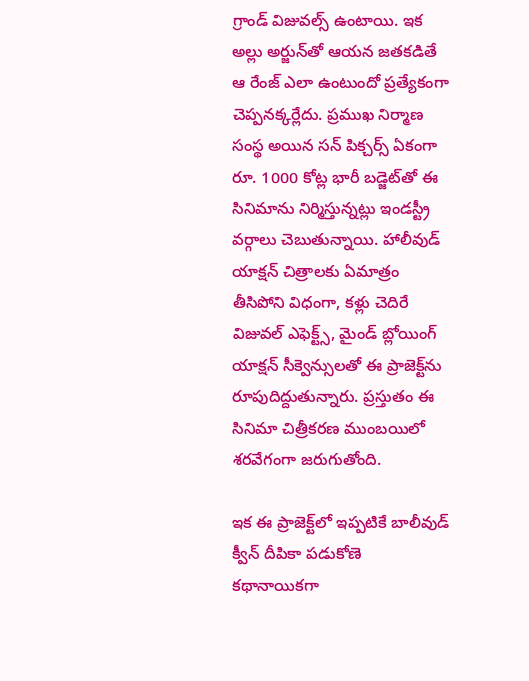గ్రాండ్ విజువల్స్ ఉంటాయి. ఇక అల్లు అర్జున్‌తో ఆయన జతకడితే ఆ రేంజ్ ఎలా ఉంటుందో ప్రత్యేకంగా చెప్పనక్కర్లేదు. ప్రముఖ నిర్మాణ సంస్థ అయిన సన్ పిక్చర్స్ ఏకంగా రూ. 1000 కోట్ల భారీ బడ్జెట్‌తో ఈ సినిమాను నిర్మిస్తున్నట్లు ఇండస్ట్రీ వర్గాలు చెబుతున్నాయి. హాలీవుడ్ యాక్షన్ చిత్రాలకు ఏమాత్రం తీసిపోని విధంగా, కళ్లు చెదిరే విజువల్ ఎఫెక్ట్స్, మైండ్ బ్లోయింగ్ యాక్షన్ సీక్వెన్సులతో ఈ ప్రాజెక్ట్‌ను రూపుదిద్దుతున్నారు. ప్రస్తుతం ఈ సినిమా చిత్రీకరణ ముంబయిలో శరవేగంగా జరుగుతోంది.

ఇక ఈ ప్రాజెక్ట్‌లో ఇప్పటికే బాలీవుడ్ క్వీన్ దీపికా పడుకోణె కథానాయికగా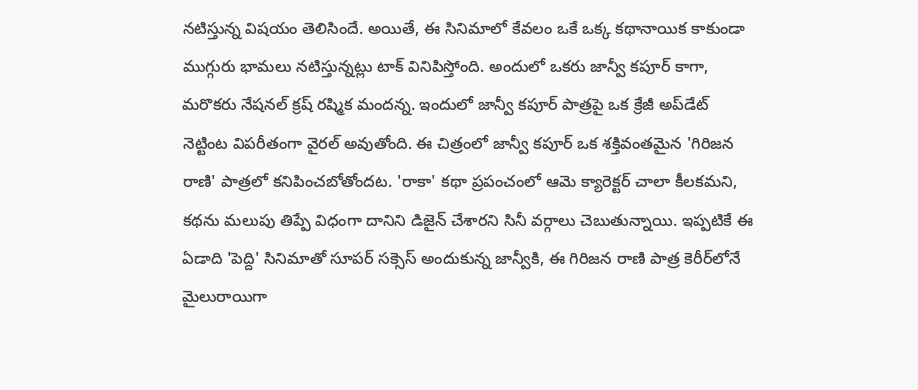నటిస్తున్న విషయం తెలిసిందే. అయితే, ఈ సినిమాలో కేవలం ఒకే ఒక్క కథానాయిక కాకుండా ముగ్గురు భామలు నటిస్తున్నట్లు టాక్ వినిపిస్తోంది. అందులో ఒకరు జాన్వీ కపూర్ కాగా, మరొకరు నేషనల్ క్రష్ రష్మిక మందన్న. ఇందులో జాన్వీ కపూర్ పాత్రపై ఒక క్రేజీ అప్‌డేట్ నెట్టింట విపరీతంగా వైరల్ అవుతోంది. ఈ చిత్రంలో జాన్వీ కపూర్ ఒక శక్తివంతమైన 'గిరిజన రాణి' పాత్రలో కనిపించబోతోందట. 'రాకా' కథా ప్రపంచంలో ఆమె క్యారెక్టర్ చాలా కీలకమని, కథను మలుపు తిప్పే విధంగా దానిని డిజైన్ చేశారని సినీ వర్గాలు చెబుతున్నాయి. ఇప్పటికే ఈ ఏడాది 'పెద్ది' సినిమాతో సూపర్ సక్సెస్ అందుకున్న జాన్వీకి, ఈ గిరిజన రాణి పాత్ర కెరీర్‌లోనే మైలురాయిగా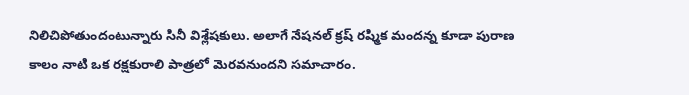నిలిచిపోతుందంటున్నారు సినీ విశ్లేషకులు. అలాగే నేషనల్ క్రష్ రష్మిక మందన్న కూడా పురాణ కాలం నాటి ఒక రక్షకురాలి పాత్రలో మెరవనుందని సమాచారం.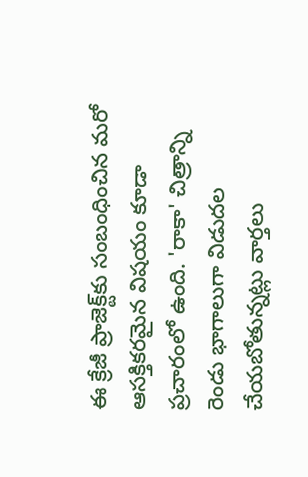ఈ క్రేజీ ప్రాజెక్ట్‌కు సంబంధించిన మరో ఆసక్తికరమైన విషయం కూడా ప్రచారంలో ఉంది. 'రాకా' చిత్రాన్ని రెండు భాగాలుగా విడుదల చేయబోతున్నట్లు వార్తలు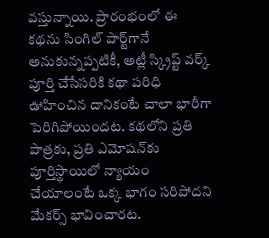వస్తున్నాయి. ప్రారంభంలో ఈ కథను సింగిల్ పార్ట్‌గానే అనుకున్నప్పటికీ, అట్లీ స్క్రిప్ట్ వర్క్ పూర్తి చేసేసరికి కథా పరిధి ఊహించిన దానికంటే చాలా భారీగా పెరిగిపోయిందట. కథలోని ప్రతి పాత్రకు, ప్రతి ఎమోషన్‌కు పూర్తిస్థాయిలో న్యాయం చేయాలంటే ఒక్క భాగం సరిపోదని మేకర్స్ భావించారట.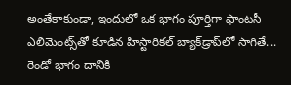అంతేకాకుండా, ఇందులో ఒక భాగం పూర్తిగా ఫాంటసీ ఎలిమెంట్స్‌తో కూడిన హిస్టారికల్ బ్యాక్‌డ్రాప్‌లో సాగితే... రెండో భాగం దానికి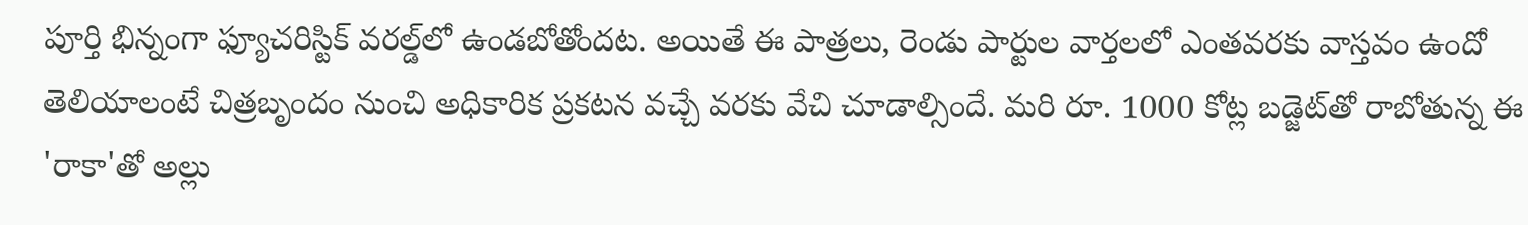పూర్తి భిన్నంగా ఫ్యూచరిస్టిక్ వరల్డ్‌లో ఉండబోతోందట. అయితే ఈ పాత్రలు, రెండు పార్టుల వార్తలలో ఎంతవరకు వాస్తవం ఉందో తెలియాలంటే చిత్రబృందం నుంచి అధికారిక ప్రకటన వచ్చే వరకు వేచి చూడాల్సిందే. మరి రూ. 1000 కోట్ల బడ్జెట్‌తో రాబోతున్న ఈ 'రాకా'తో అల్లు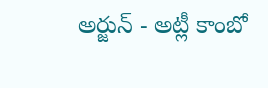అర్జున్ - అట్లీ కాంబో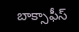బాక్సాఫీస్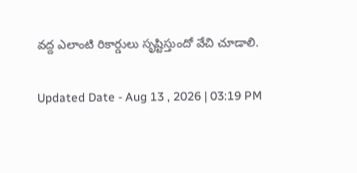వద్ద ఎలాంటి రికార్డులు సృష్టిస్తుందో వేచి చూడాలి.

Updated Date - Aug 13 , 2026 | 03:19 PM